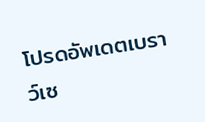โปรดอัพเดตเบราว์เซ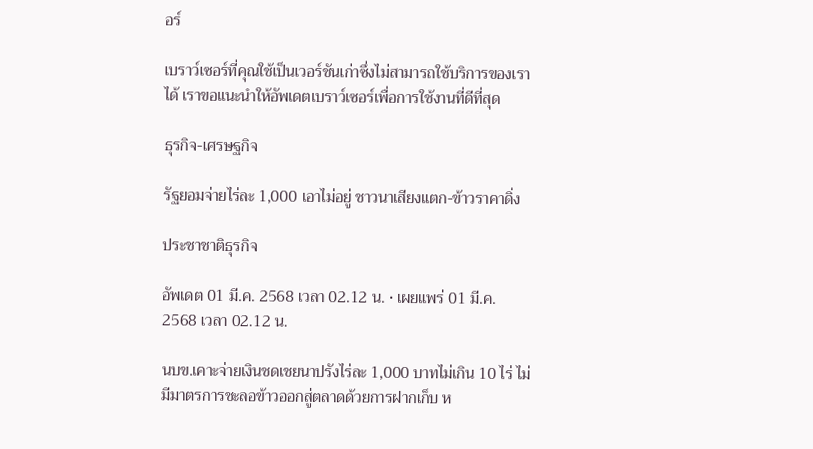อร์

เบราว์เซอร์ที่คุณใช้เป็นเวอร์ชันเก่าซึ่งไม่สามารถใช้บริการของเราได้ เราขอแนะนำให้อัพเดตเบราว์เซอร์เพื่อการใช้งานที่ดีที่สุด

ธุรกิจ-เศรษฐกิจ

รัฐยอมจ่ายไร่ละ 1,000 เอาไม่อยู่ ชาวนาเสียงแตก-ข้าวราคาดิ่ง

ประชาชาติธุรกิจ

อัพเดต 01 มี.ค. 2568 เวลา 02.12 น. • เผยแพร่ 01 มี.ค. 2568 เวลา 02.12 น.

นบข.เคาะจ่ายเงินชดเชยนาปรังไร่ละ 1,000 บาทไม่เกิน 10 ไร่ ไม่มีมาตรการชะลอข้าวออกสู่ตลาดด้วยการฝากเก็บ ห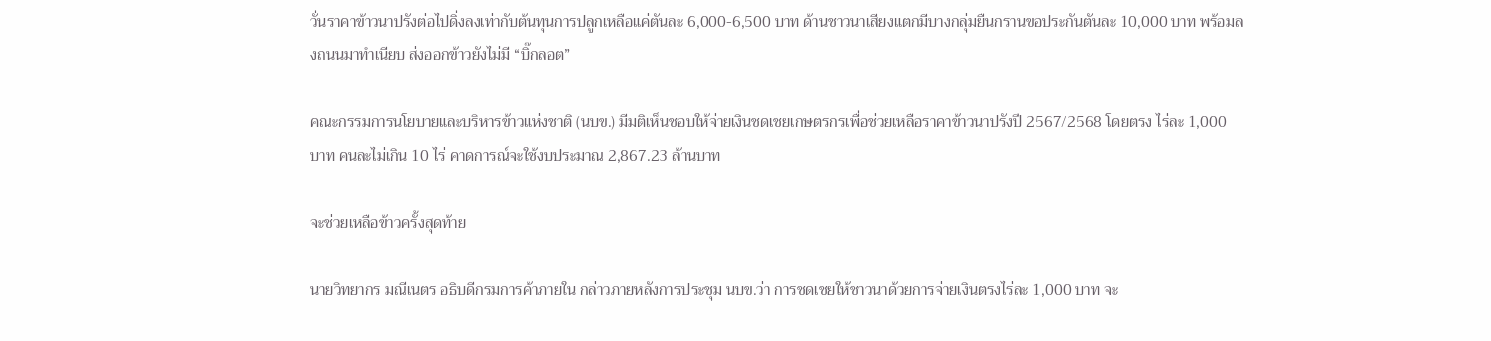วั่นราคาข้าวนาปรังต่อไปดิ่งลงเท่ากับต้นทุนการปลูกเหลือแค่ตันละ 6,000-6,500 บาท ด้านชาวนาเสียงแตกมีบางกลุ่มยืนกรานขอประกันตันละ 10,000 บาท พร้อมลงถนนมาทำเนียบ ส่งออกข้าวยังไม่มี “บิ๊กลอต”

คณะกรรมการนโยบายและบริหารข้าวแห่งชาติ (นบข.) มีมติเห็นชอบให้จ่ายเงินชดเชยเกษตรกรเพื่อช่วยเหลือราคาข้าวนาปรังปี 2567/2568 โดยตรง ไร่ละ 1,000 บาท คนละไม่เกิน 10 ไร่ คาดการณ์จะใช้งบประมาณ 2,867.23 ล้านบาท

จะช่วยเหลือข้าวครั้งสุดท้าย

นายวิทยากร มณีเนตร อธิบดีกรมการค้าภายใน กล่าวภายหลังการประชุม นบข.ว่า การชดเชยให้ชาวนาด้วยการจ่ายเงินตรงไร่ละ 1,000 บาท จะ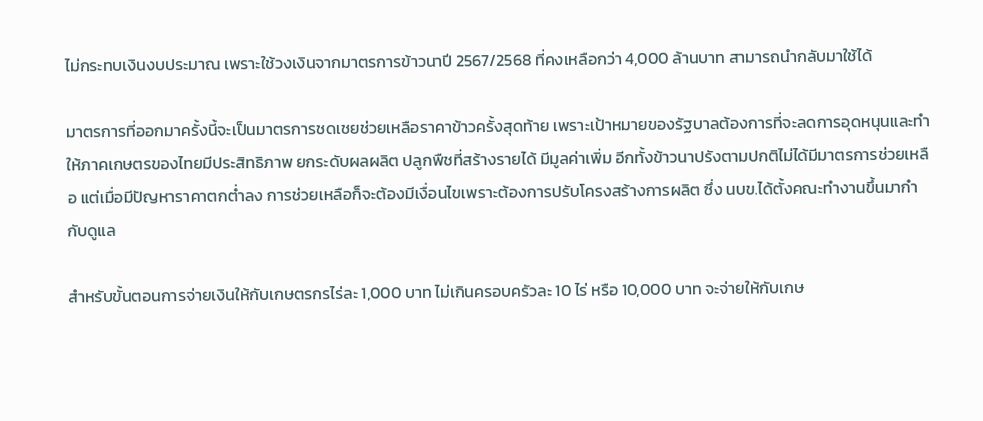ไม่กระทบเงินงบประมาณ เพราะใช้วงเงินจากมาตรการข้าวนาปี 2567/2568 ที่คงเหลือกว่า 4,000 ล้านบาท สามารถนำกลับมาใช้ได้

มาตรการที่ออกมาครั้งนี้จะเป็นมาตรการชดเชยช่วยเหลือราคาข้าวครั้งสุดท้าย เพราะเป้าหมายของรัฐบาลต้องการที่จะลดการอุดหนุนและทำให้ภาคเกษตรของไทยมีประสิทธิภาพ ยกระดับผลผลิต ปลูกพืชที่สร้างรายได้ มีมูลค่าเพิ่ม อีกทั้งข้าวนาปรังตามปกติไม่ได้มีมาตรการช่วยเหลือ แต่เมื่อมีปัญหาราคาตกต่ำลง การช่วยเหลือก็จะต้องมีเงื่อนไขเพราะต้องการปรับโครงสร้างการผลิต ซึ่ง นบข.ได้ตั้งคณะทำงานขึ้นมากำกับดูแล

สำหรับขั้นตอนการจ่ายเงินให้กับเกษตรกรไร่ละ 1,000 บาท ไม่เกินครอบครัวละ 10 ไร่ หรือ 10,000 บาท จะจ่ายให้กับเกษ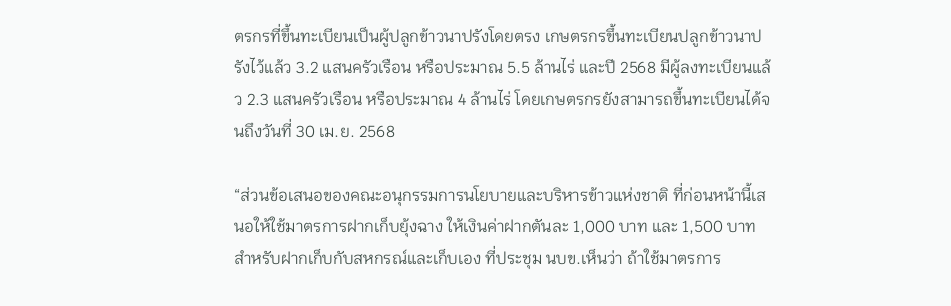ตรกรที่ขึ้นทะเบียนเป็นผู้ปลูกข้าวนาปรังโดยตรง เกษตรกรขึ้นทะเบียนปลูกข้าวนาปรังไว้แล้ว 3.2 แสนครัวเรือน หรือประมาณ 5.5 ล้านไร่ และปี 2568 มีผู้ลงทะเบียนแล้ว 2.3 แสนครัวเรือน หรือประมาณ 4 ล้านไร่ โดยเกษตรกรยังสามารถขึ้นทะเบียนได้จนถึงวันที่ 30 เม.ย. 2568

“ส่วนข้อเสนอของคณะอนุกรรมการนโยบายและบริหารข้าวแห่งชาติ ที่ก่อนหน้านี้เสนอให้ใช้มาตรการฝากเก็บยุ้งฉาง ให้เงินค่าฝากตันละ 1,000 บาท และ 1,500 บาท สำหรับฝากเก็บกับสหกรณ์และเก็บเอง ที่ประชุม นบข.เห็นว่า ถ้าใช้มาตรการ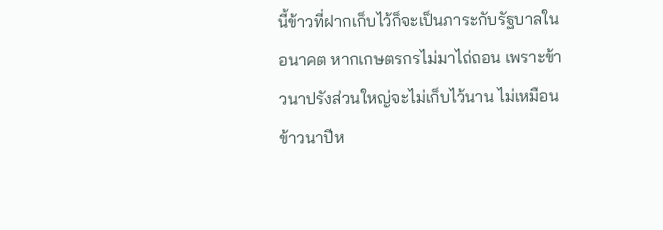นี้ข้าวที่ฝากเก็บไว้ก็จะเป็นภาระกับรัฐบาลในอนาคต หากเกษตรกรไม่มาไถ่ถอน เพราะข้าวนาปรังส่วนใหญ่จะไม่เก็บไว้นาน ไม่เหมือนข้าวนาปีห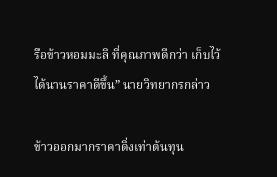รือข้าวหอมมะลิ ที่คุณภาพดีกว่า เก็บไว้ได้นานราคาดีขึ้น” นายวิทยากรกล่าว

ข้าวออกมากราคาดิ่งเท่าต้นทุน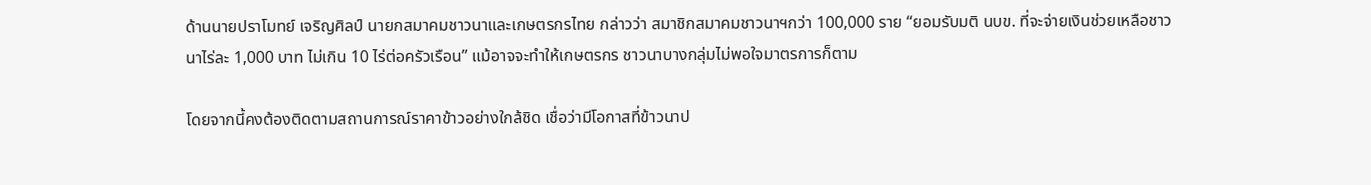ด้านนายปราโมทย์ เจริญศิลป์ นายกสมาคมชาวนาและเกษตรกรไทย กล่าวว่า สมาชิกสมาคมชาวนาฯกว่า 100,000 ราย “ยอมรับมติ นบข. ที่จะจ่ายเงินช่วยเหลือชาวนาไร่ละ 1,000 บาท ไม่เกิน 10 ไร่ต่อครัวเรือน” แม้อาจจะทำให้เกษตรกร ชาวนาบางกลุ่มไม่พอใจมาตรการก็ตาม

โดยจากนี้คงต้องติดตามสถานการณ์ราคาข้าวอย่างใกล้ชิด เชื่อว่ามีโอกาสที่ข้าวนาป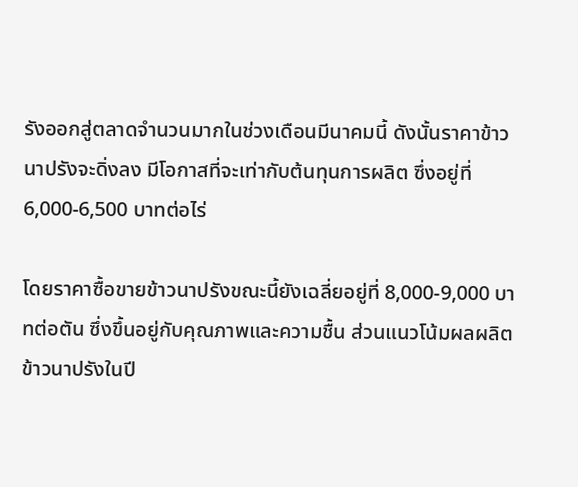รังออกสู่ตลาดจำนวนมากในช่วงเดือนมีนาคมนี้ ดังนั้นราคาข้าวนาปรังจะดิ่งลง มีโอกาสที่จะเท่ากับต้นทุนการผลิต ซึ่งอยู่ที่ 6,000-6,500 บาทต่อไร่

โดยราคาซื้อขายข้าวนาปรังขณะนี้ยังเฉลี่ยอยู่ที่ 8,000-9,000 บาทต่อตัน ซึ่งขึ้นอยู่กับคุณภาพและความชื้น ส่วนแนวโน้มผลผลิตข้าวนาปรังในปี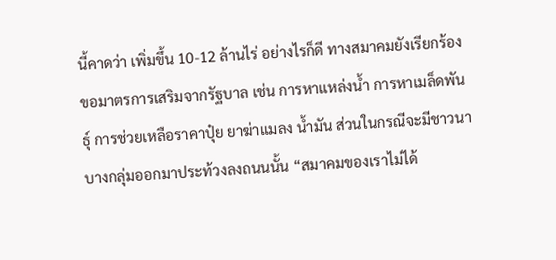นี้คาดว่า เพิ่มขึ้น 10-12 ล้านไร่ อย่างไรก็ดี ทางสมาคมยังเรียกร้องขอมาตรการเสริมจากรัฐบาล เช่น การหาแหล่งน้ำ การหาเมล็ดพันธุ์ การช่วยเหลือราคาปุ๋ย ยาฆ่าแมลง น้ำมัน ส่วนในกรณีจะมีชาวนาบางกลุ่มออกมาประท้วงลงถนนนั้น “สมาคมของเราไม่ได้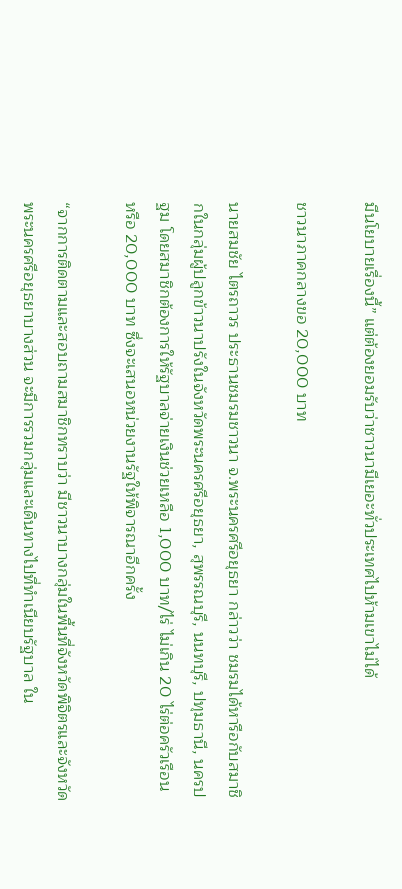มีนโยบายเรื่องนี้” แต่ต้องยอมรับว่าชาวนามีเยอะทั่วประเทศไปห้ามเขาไม่ได้

ชาวนาภาคกลางขอ 20,000 บาท

นายสมชัย ไตรถาวร ประธานชมรมชาวนา จ.พระนครศรีอยุธยา กล่าวว่า ชมรมได้หารือกับสมาชิกในกลุ่มผู้ปลูกข้าวนาปรังในจังหวัดพระนครศรีอยุธยา, สุพรรณบุรี, นนทบุรี, ปทุมธานี, นครปฐม โดยสมาชิกต้องการให้รัฐบาลจ่ายเงินช่วยเหลือ 1,000 บาท/ไร่ ไม่เกิน 20 ไร่ต่อครัวเรือน หรือ 20,000 บาท ซึ่งจะเสนอหน่วยงานรัฐให้พิจารณาอีกครั้ง

“จากการติดตามและสอบถามสมาชิกทราบว่า มีชาวนาบางกลุ่มในพื้นที่จังหวัดพิจิตรและจังหวัดพระนครศรีอยุธยาบางส่วน จะมีการรวมกลุ่มและเดินทางไปที่ทำเนียบรัฐบาล ใน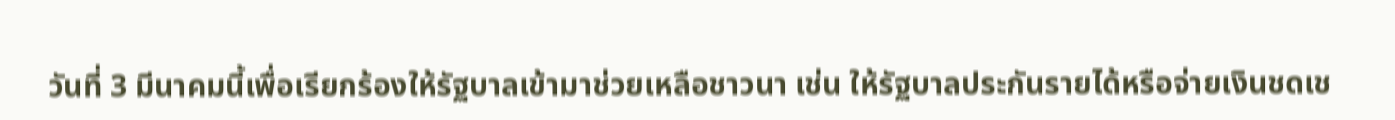วันที่ 3 มีนาคมนี้เพื่อเรียกร้องให้รัฐบาลเข้ามาช่วยเหลือชาวนา เช่น ให้รัฐบาลประกันรายได้หรือจ่ายเงินชดเช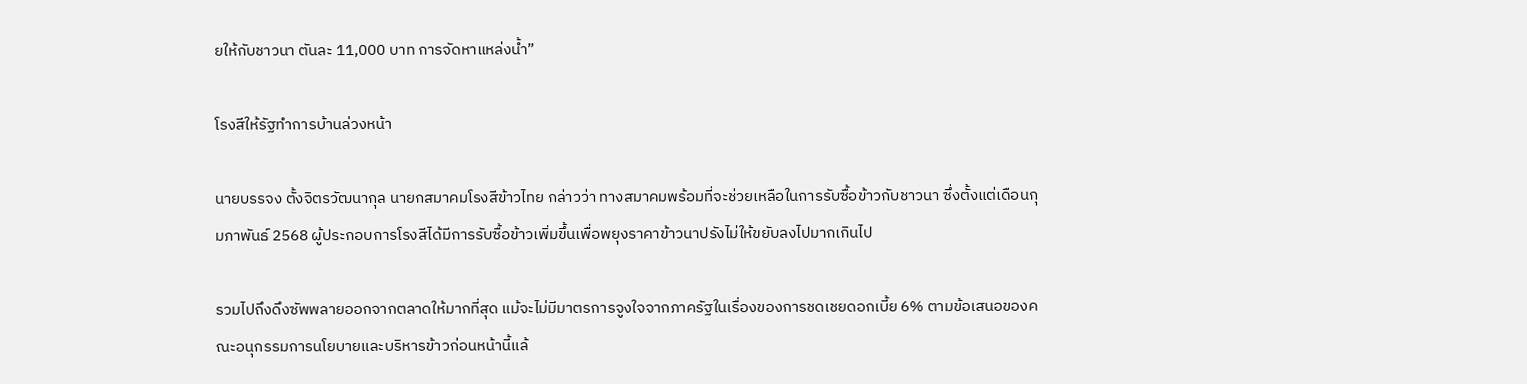ยให้กับชาวนา ตันละ 11,000 บาท การจัดหาแหล่งน้ำ”

โรงสีให้รัฐทำการบ้านล่วงหน้า

นายบรรจง ตั้งจิตรวัฒนากุล นายกสมาคมโรงสีข้าวไทย กล่าวว่า ทางสมาคมพร้อมที่จะช่วยเหลือในการรับซื้อข้าวกับชาวนา ซึ่งตั้งแต่เดือนกุมภาพันธ์ 2568 ผู้ประกอบการโรงสีได้มีการรับซื้อข้าวเพิ่มขึ้นเพื่อพยุงราคาข้าวนาปรังไม่ให้ขยับลงไปมากเกินไป

รวมไปถึงดึงซัพพลายออกจากตลาดให้มากที่สุด แม้จะไม่มีมาตรการจูงใจจากภาครัฐในเรื่องของการชดเชยดอกเบี้ย 6% ตามข้อเสนอของคณะอนุกรรมการนโยบายและบริหารข้าวก่อนหน้านี้แล้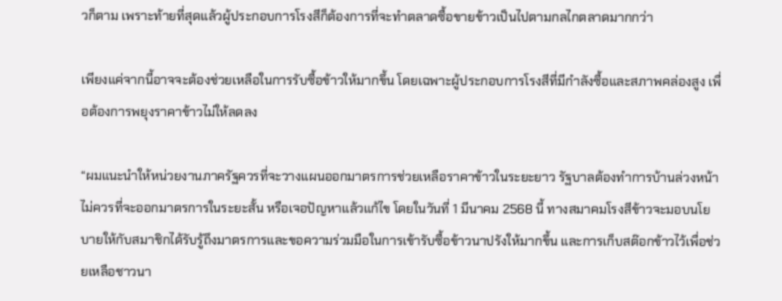วก็ตาม เพราะท้ายที่สุดแล้วผู้ประกอบการโรงสีก็ต้องการที่จะทำตลาดซื้อขายข้าวเป็นไปตามกลไกตลาดมากกว่า

เพียงแค่จากนี้อาจจะต้องช่วยเหลือในการรับซื้อข้าวให้มากขึ้น โดยเฉพาะผู้ประกอบการโรงสีที่มีกำลังซื้อและสภาพคล่องสูง เพื่อต้องการพยุงราคาข้าวไม่ให้ลดลง

“ผมแนะนำให้หน่วยงานภาครัฐควรที่จะวางแผนออกมาตรการช่วยเหลือราคาข้าวในระยะยาว รัฐบาลต้องทำการบ้านล่วงหน้า ไม่ควรที่จะออกมาตรการในระยะสั้น หรือเจอปัญหาแล้วแก้ไข โดยในวันที่ 1 มีนาคม 2568 นี้ ทางสมาคมโรงสีข้าวจะมอบนโยบายให้กับสมาชิกได้รับรู้ถึงมาตรการและขอความร่วมมือในการเข้ารับซื้อข้าวนาปรังให้มากขึ้น และการเก็บสต๊อกข้าวไว้เพื่อช่วยเหลือชาวนา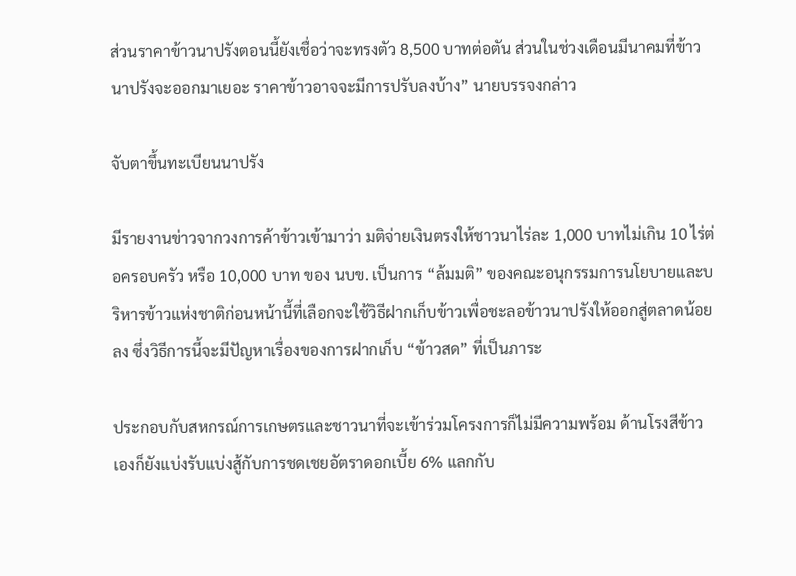ส่วนราคาข้าวนาปรังตอนนี้ยังเชื่อว่าจะทรงตัว 8,500 บาทต่อตัน ส่วนในช่วงเดือนมีนาคมที่ข้าวนาปรังจะออกมาเยอะ ราคาข้าวอาจจะมีการปรับลงบ้าง” นายบรรจงกล่าว

จับตาขึ้นทะเบียนนาปรัง

มีรายงานข่าวจากวงการค้าข้าวเข้ามาว่า มติจ่ายเงินตรงให้ชาวนาไร่ละ 1,000 บาทไม่เกิน 10 ไร่ต่อครอบครัว หรือ 10,000 บาท ของ นบข. เป็นการ “ล้มมติ” ของคณะอนุกรรมการนโยบายและบริหารข้าวแห่งชาติก่อนหน้านี้ที่เลือกจะใช้วิธีฝากเก็บข้าวเพื่อชะลอข้าวนาปรังให้ออกสู่ตลาดน้อยลง ซึ่งวิธีการนี้จะมีปัญหาเรื่องของการฝากเก็บ “ข้าวสด” ที่เป็นภาระ

ประกอบกับสหกรณ์การเกษตรและชาวนาที่จะเข้าร่วมโครงการก็ไม่มีความพร้อม ด้านโรงสีข้าวเองก็ยังแบ่งรับแบ่งสู้กับการชดเชยอัตราดอกเบี้ย 6% แลกกับ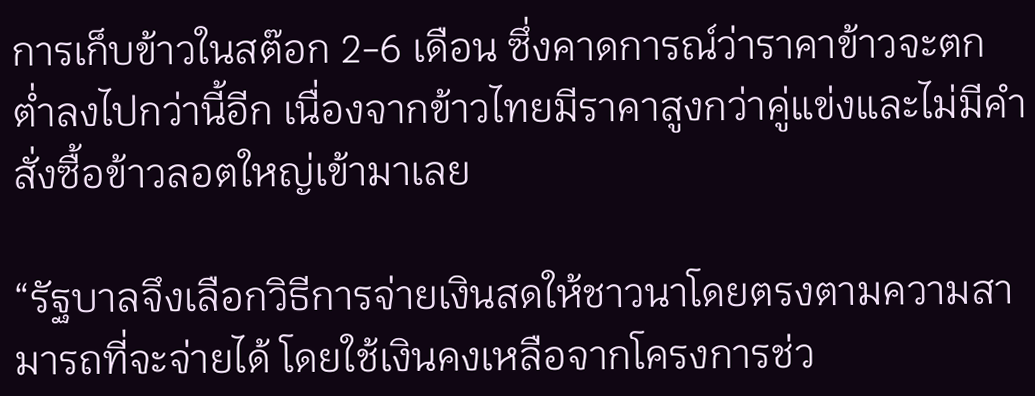การเก็บข้าวในสต๊อก 2-6 เดือน ซึ่งคาดการณ์ว่าราคาข้าวจะตกต่ำลงไปกว่านี้อีก เนื่องจากข้าวไทยมีราคาสูงกว่าคู่แข่งและไม่มีคำสั่งซื้อข้าวลอตใหญ่เข้ามาเลย

“รัฐบาลจึงเลือกวิธีการจ่ายเงินสดให้ชาวนาโดยตรงตามความสามารถที่จะจ่ายได้ โดยใช้เงินคงเหลือจากโครงการช่ว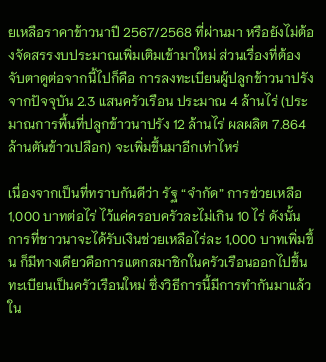ยเหลือราคาข้าวนาปี 2567/2568 ที่ผ่านมา หรือยังไม่ต้องจัดสรรงบประมาณเพิ่มเติมเข้ามาใหม่ ส่วนเรื่องที่ต้องจับตาดูต่อจากนี้ไปก็คือ การลงทะเบียนผู้ปลูกข้าวนาปรัง จากปัจจุบัน 2.3 แสนครัวเรือน ประมาณ 4 ล้านไร่ (ประมาณการพื้นที่ปลูกข้าวนาปรัง 12 ล้านไร่ ผลผลิต 7.864 ล้านตันข้าวเปลือก) จะเพิ่มขึ้นมาอีกเท่าไหร่

เนื่องจากเป็นที่ทราบกันดีว่า รัฐ “จำกัด” การช่วยเหลือ 1,000 บาทต่อไร่ ไว้แค่ครอบครัวละไม่เกิน 10 ไร่ ดังนั้นการที่ชาวนาจะได้รับเงินช่วยเหลือไร่ละ 1,000 บาทเพิ่มขึ้น ก็มีทางเดียวคือการแตกสมาชิกในครัวเรือนออกไปขึ้นทะเบียนเป็นครัวเรือนใหม่ ซึ่งวิธีการนี้มีการทำกันมาแล้วใน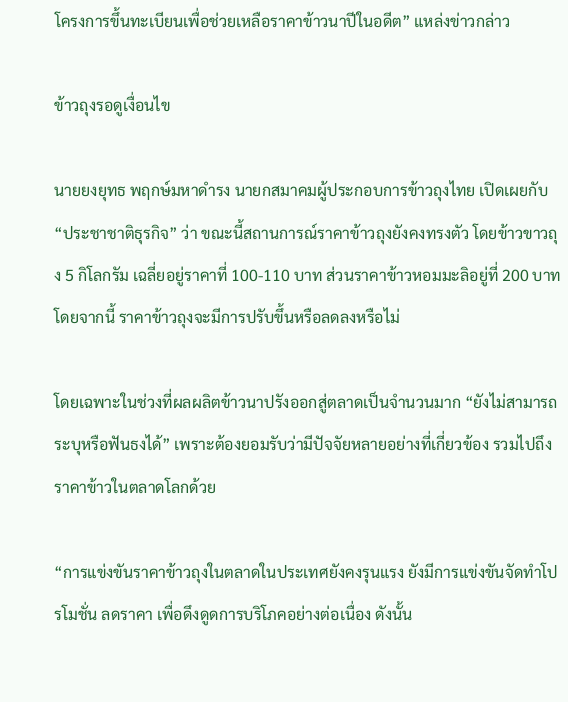โครงการขึ้นทะเบียนเพื่อช่วยเหลือราคาข้าวนาปีในอดีต” แหล่งข่าวกล่าว

ข้าวถุงรอดูเงื่อนไข

นายยงยุทธ พฤกษ์มหาดำรง นายกสมาคมผู้ประกอบการข้าวถุงไทย เปิดเผยกับ “ประชาชาติธุรกิจ” ว่า ขณะนี้สถานการณ์ราคาข้าวถุงยังคงทรงตัว โดยข้าวขาวถุง 5 กิโลกรัม เฉลี่ยอยู่ราคาที่ 100-110 บาท ส่วนราคาข้าวหอมมะลิอยู่ที่ 200 บาท โดยจากนี้ ราคาข้าวถุงจะมีการปรับขึ้นหรือลดลงหรือไม่

โดยเฉพาะในช่วงที่ผลผลิตข้าวนาปรังออกสู่ตลาดเป็นจำนวนมาก “ยังไม่สามารถระบุหรือฟันธงได้” เพราะต้องยอมรับว่ามีปัจจัยหลายอย่างที่เกี่ยวข้อง รวมไปถึงราคาข้าวในตลาดโลกด้วย

“การแข่งขันราคาข้าวถุงในตลาดในประเทศยังคงรุนแรง ยังมีการแข่งขันจัดทำโปรโมชั่น ลดราคา เพื่อดึงดูดการบริโภคอย่างต่อเนื่อง ดังนั้น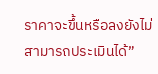ราคาจะขึ้นหรือลงยังไม่สามารถประเมินได้”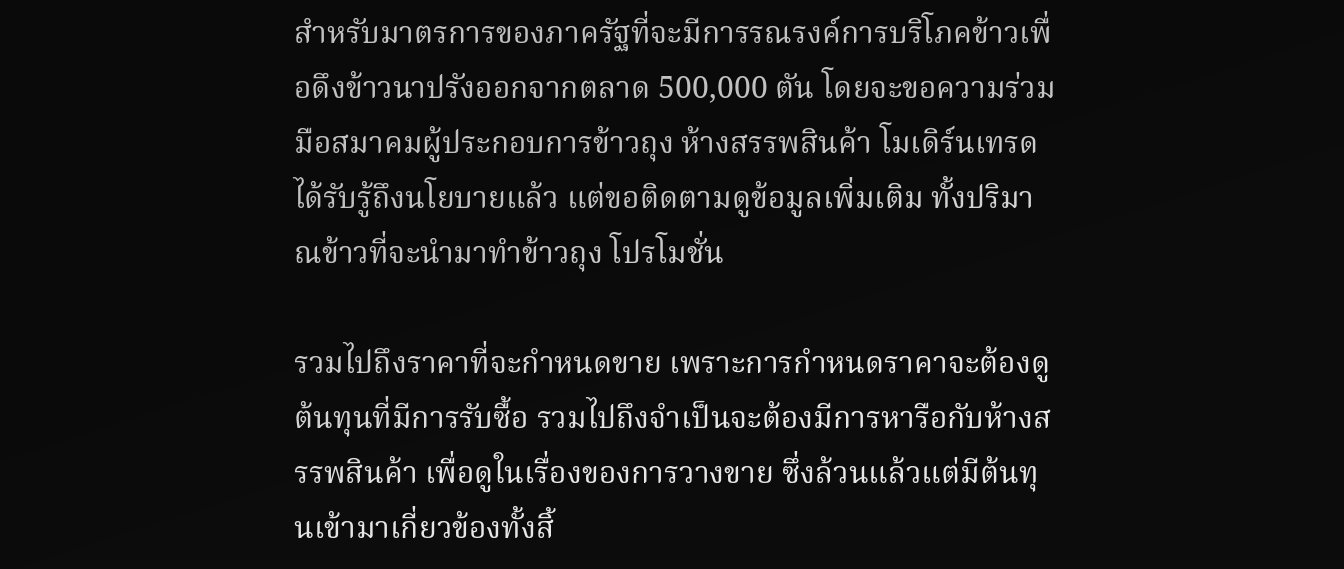สำหรับมาตรการของภาครัฐที่จะมีการรณรงค์การบริโภคข้าวเพื่อดึงข้าวนาปรังออกจากตลาด 500,000 ตัน โดยจะขอความร่วมมือสมาคมผู้ประกอบการข้าวถุง ห้างสรรพสินค้า โมเดิร์นเทรด ได้รับรู้ถึงนโยบายแล้ว แต่ขอติดตามดูข้อมูลเพิ่มเติม ทั้งปริมาณข้าวที่จะนำมาทำข้าวถุง โปรโมชั่น

รวมไปถึงราคาที่จะกำหนดขาย เพราะการกำหนดราคาจะต้องดูต้นทุนที่มีการรับซื้อ รวมไปถึงจำเป็นจะต้องมีการหารือกับห้างสรรพสินค้า เพื่อดูในเรื่องของการวางขาย ซึ่งล้วนแล้วแต่มีต้นทุนเข้ามาเกี่ยวข้องทั้งสิ้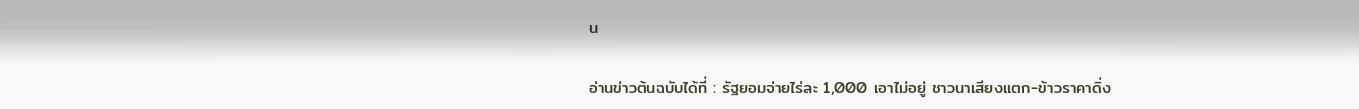น

อ่านข่าวต้นฉบับได้ที่ : รัฐยอมจ่ายไร่ละ 1,000 เอาไม่อยู่ ชาวนาเสียงแตก-ข้าวราคาดิ่ง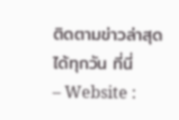ติดตามข่าวล่าสุดได้ทุกวัน ที่นี่
– Website :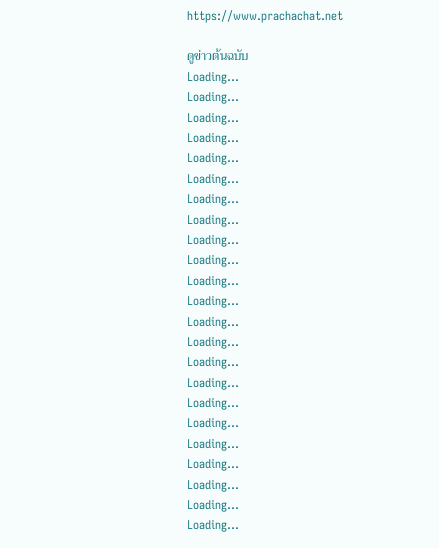https://www.prachachat.net

ดูข่าวต้นฉบับ
Loading...
Loading...
Loading...
Loading...
Loading...
Loading...
Loading...
Loading...
Loading...
Loading...
Loading...
Loading...
Loading...
Loading...
Loading...
Loading...
Loading...
Loading...
Loading...
Loading...
Loading...
Loading...
Loading...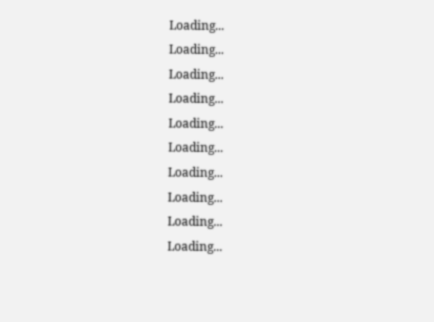Loading...
Loading...
Loading...
Loading...
Loading...
Loading...
Loading...
Loading...
Loading...
Loading...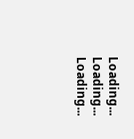Loading...
Loading...
Loading...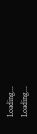Loading...
Loading...